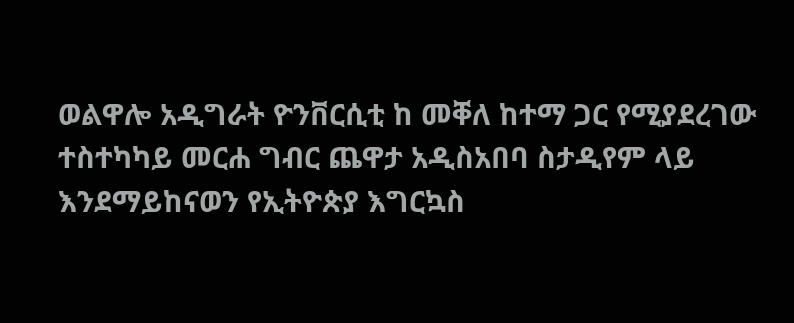ወልዋሎ አዲግራት ዮንቨርሲቲ ከ መቐለ ከተማ ጋር የሚያደረገው ተስተካካይ መርሐ ግብር ጨዋታ አዲስአበባ ስታዲየም ላይ እንደማይከናወን የኢትዮጵያ እግርኳስ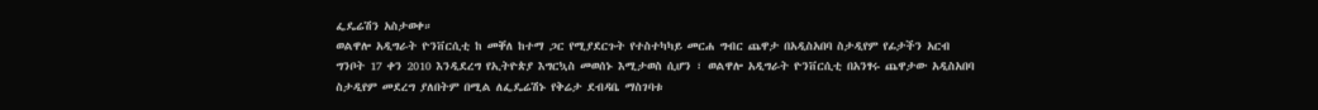ፌዴሬሽን አስታወቀ።
ወልዋሎ አዲግራት ዮንቨርሲቲ ከ መቐለ ከተማ ጋር የሚያደርጉት የተስተካካይ መርሐ ግብር ጨዋታ በአዲስአበባ ስታዲየም የፊታችን አርብ ግንቦት 17 ቀን 2010 እንዲደረግ የኢትዮጵያ እግርኳስ መወሰኑ እሚታወስ ሲሆን ፣ ወልዋሎ አዲግራት ዮንቨርሲቲ በአንፃሩ ጨዋታው አዲስአበባ ስታዲየም መደረግ ያለበትም በሚል ለፌዴሬሽኑ የቅሬታ ደብዳቤ ማስገባቱ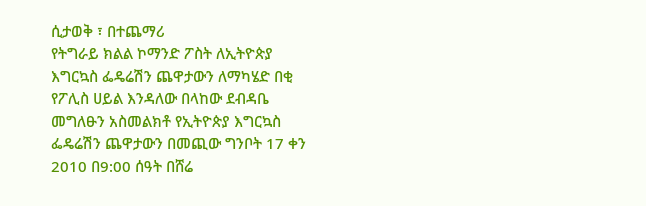ሲታወቅ ፣ በተጨማሪ
የትግራይ ክልል ኮማንድ ፖስት ለኢትዮጵያ እግርኳስ ፌዴሬሽን ጨዋታውን ለማካሄድ በቂ የፖሊስ ሀይል እንዳለው በላከው ደብዳቤ መግለፁን አስመልክቶ የኢትዮጵያ እግርኳስ ፌዴሬሽን ጨዋታውን በመጪው ግንቦት 17 ቀን 2010 በ9:00 ሰዓት በሸሬ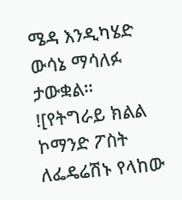ሜዳ እንዲካሄድ ውሳኔ ማሳለፉ ታውቋል።
![የትግራይ ክልል ኮማንድ ፖስት ለፌዴሬሽኑ የላከው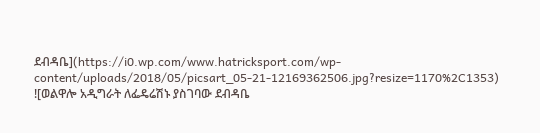ደብዳቤ](https://i0.wp.com/www.hatricksport.com/wp-content/uploads/2018/05/picsart_05-21-12169362506.jpg?resize=1170%2C1353)
![ወልዋሎ አዲግራት ለፌዴሬሽኑ ያስገባው ደብዳቤ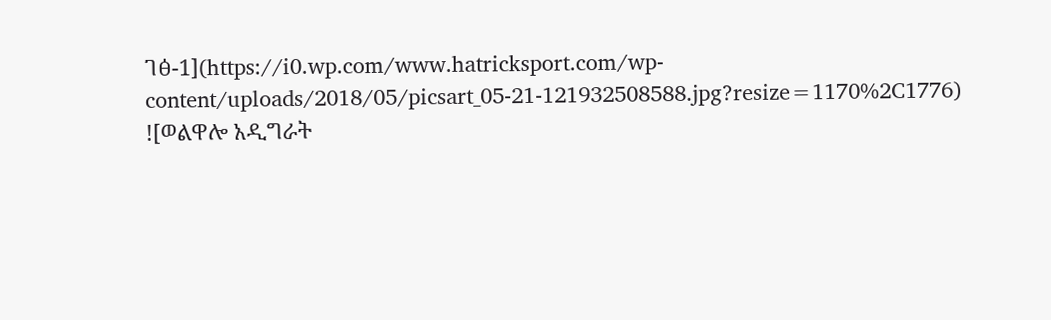ገፅ-1](https://i0.wp.com/www.hatricksport.com/wp-content/uploads/2018/05/picsart_05-21-121932508588.jpg?resize=1170%2C1776)
![ወልዋሎ አዲግራት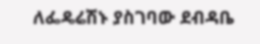ለፌዴሬሽኑ ያስገባው ደብዳቤ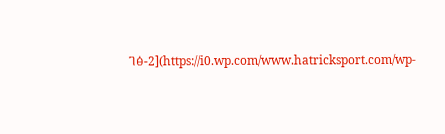ገፅ-2](https://i0.wp.com/www.hatricksport.com/wp-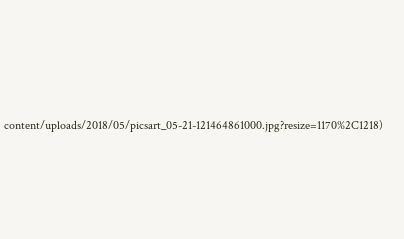content/uploads/2018/05/picsart_05-21-121464861000.jpg?resize=1170%2C1218)